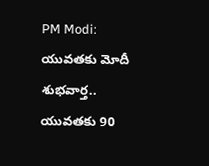PM Modi: యువతకు మోదీ శుభవార్త.. యువతకు 90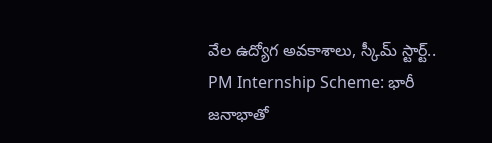వేల ఉద్యోగ అవకాశాలు, స్కీమ్ స్టార్ట్..
PM Internship Scheme: భారీ జనాభాతో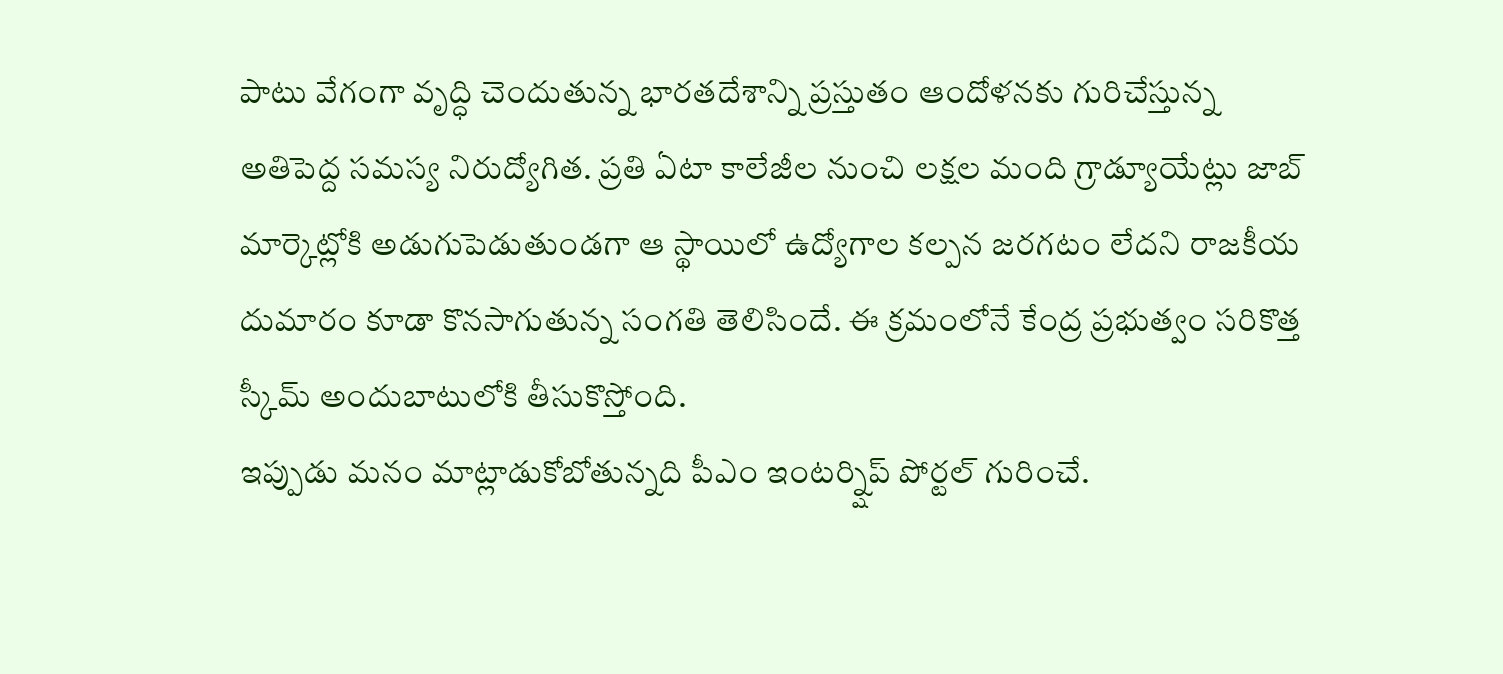పాటు వేగంగా వృద్ధి చెందుతున్న భారతదేశాన్ని ప్రస్తుతం ఆందోళనకు గురిచేస్తున్న అతిపెద్ద సమస్య నిరుద్యోగిత. ప్రతి ఏటా కాలేజీల నుంచి లక్షల మంది గ్రాడ్యూయేట్లు జాబ్ మార్కెట్లోకి అడుగుపెడుతుండగా ఆ స్థాయిలో ఉద్యోగాల కల్పన జరగటం లేదని రాజకీయ దుమారం కూడా కొనసాగుతున్న సంగతి తెలిసిందే. ఈ క్రమంలోనే కేంద్ర ప్రభుత్వం సరికొత్త స్కీమ్ అందుబాటులోకి తీసుకొస్తోంది.
ఇప్పుడు మనం మాట్లాడుకోబోతున్నది పీఎం ఇంటర్న్షిప్ పోర్టల్ గురించే.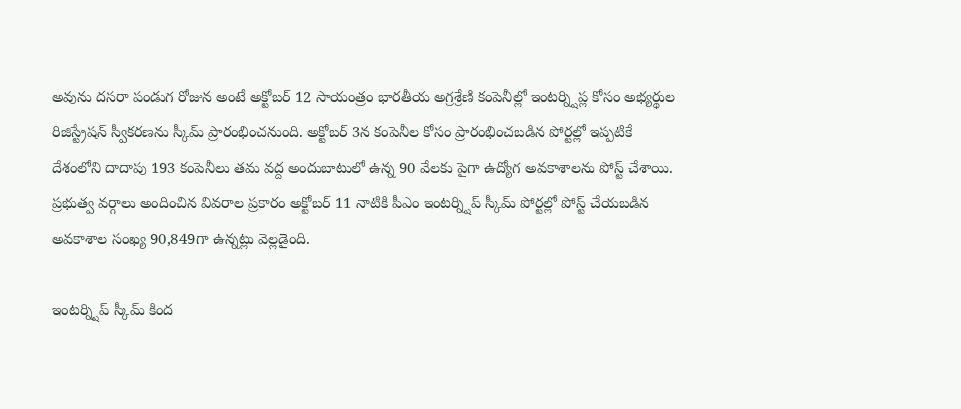అవును దసరా పండుగ రోజున అంటే అక్టోబర్ 12 సాయంత్రం భారతీయ అగ్రశ్రేణి కంపెనీల్లో ఇంటర్న్షిప్ల కోసం అభ్యర్థుల రిజిస్ట్రేషన్ స్వీకరణను స్కీమ్ ప్రారంభించనుంది. అక్టోబర్ 3న కంపెనీల కోసం ప్రారంభించబడిన పోర్టల్లో ఇప్పటికే దేశంలోని దాదాపు 193 కంపెనీలు తమ వద్ద అందుబాటులో ఉన్న 90 వేలకు పైగా ఉద్యోగ అవకాశాలను పోస్ట్ చేశాయి. ప్రభుత్వ వర్గాలు అందించిన వివరాల ప్రకారం అక్టోబర్ 11 నాటికి పీఎం ఇంటర్న్షిప్ స్కీమ్ పోర్టల్లో పోస్ట్ చేయబడిన అవకాశాల సంఖ్య 90,849గా ఉన్నట్లు వెల్లడైంది.

ఇంటర్న్షిప్ స్కీమ్ కింద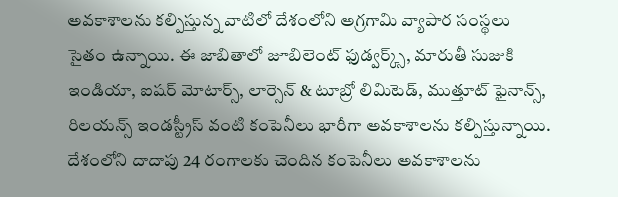అవకాశాలను కల్పిస్తున్న వాటిలో దేశంలోని అగ్రగామి వ్యాపార సంస్థలు సైతం ఉన్నాయి. ఈ జాబితాలో జూబిలెంట్ ఫుడ్వర్క్స్, మారుతీ సుజుకి ఇండియా, ఐషర్ మోటార్స్, లార్సెన్ & టూబ్రో లిమిటెడ్, ముత్తూట్ ఫైనాన్స్, రిలయన్స్ ఇండస్ట్రీస్ వంటి కంపెనీలు భారీగా అవకాశాలను కల్పిస్తున్నాయి. దేశంలోని దాదాపు 24 రంగాలకు చెందిన కంపెనీలు అవకాశాలను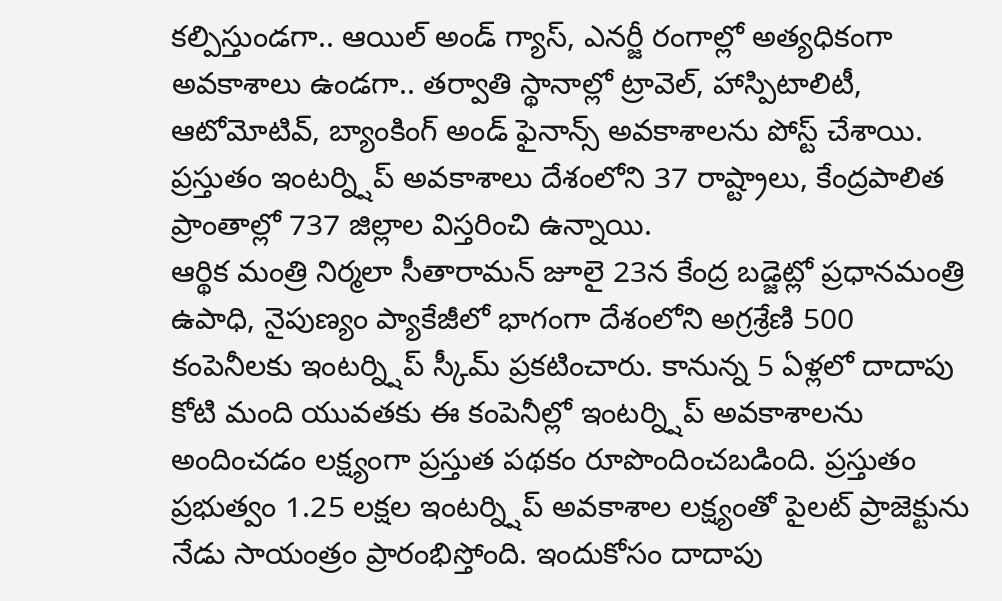కల్పిస్తుండగా.. ఆయిల్ అండ్ గ్యాస్, ఎనర్జీ రంగాల్లో అత్యధికంగా అవకాశాలు ఉండగా.. తర్వాతి స్థానాల్లో ట్రావెల్, హాస్పిటాలిటీ, ఆటోమోటివ్, బ్యాంకింగ్ అండ్ ఫైనాన్స్ అవకాశాలను పోస్ట్ చేశాయి. ప్రస్తుతం ఇంటర్న్షిప్ అవకాశాలు దేశంలోని 37 రాష్ట్రాలు, కేంద్రపాలిత ప్రాంతాల్లో 737 జిల్లాల విస్తరించి ఉన్నాయి.
ఆర్థిక మంత్రి నిర్మలా సీతారామన్ జూలై 23న కేంద్ర బడ్జెట్లో ప్రధానమంత్రి ఉపాధి, నైపుణ్యం ప్యాకేజీలో భాగంగా దేశంలోని అగ్రశ్రేణి 500 కంపెనీలకు ఇంటర్న్షిప్ స్కీమ్ ప్రకటించారు. కానున్న 5 ఏళ్లలో దాదాపు కోటి మంది యువతకు ఈ కంపెనీల్లో ఇంటర్న్షిప్ అవకాశాలను అందించడం లక్ష్యంగా ప్రస్తుత పథకం రూపొందించబడింది. ప్రస్తుతం ప్రభుత్వం 1.25 లక్షల ఇంటర్న్షిప్ అవకాశాల లక్ష్యంతో పైలట్ ప్రాజెక్టును నేడు సాయంత్రం ప్రారంభిస్తోంది. ఇందుకోసం దాదాపు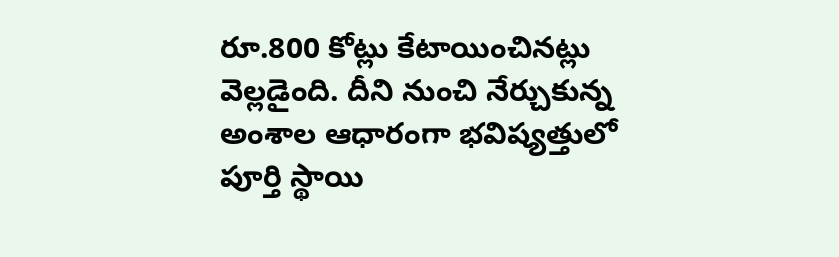రూ.800 కోట్లు కేటాయించినట్లు వెల్లడైంది. దీని నుంచి నేర్చుకున్న అంశాల ఆధారంగా భవిష్యత్తులో పూర్తి స్థాయి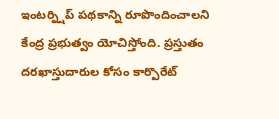ఇంటర్న్షిప్ పథకాన్ని రూపొందించాలని కేంద్ర ప్రభుత్వం యోచిస్తోంది. ప్రస్తుతం దరఖాస్తుదారుల కోసం కార్పొరేట్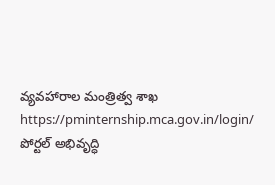వ్యవహారాల మంత్రిత్వ శాఖ https://pminternship.mca.gov.in/login/ పోర్టల్ అభివృద్ధి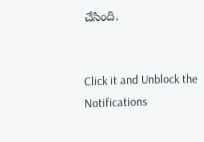చేసింది.


Click it and Unblock the Notifications